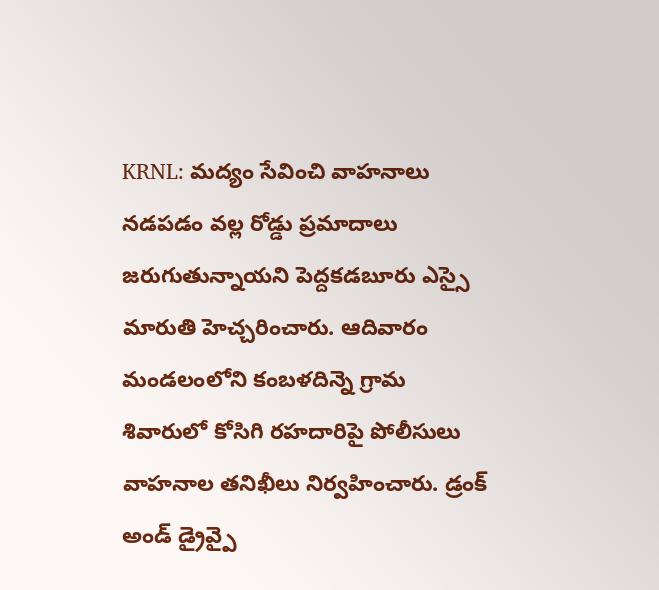KRNL: మద్యం సేవించి వాహనాలు నడపడం వల్ల రోడ్డు ప్రమాదాలు జరుగుతున్నాయని పెద్దకడబూరు ఎస్సై మారుతి హెచ్చరించారు. ఆదివారం మండలంలోని కంబళదిన్నె గ్రామ శివారులో కోసిగి రహదారిపై పోలీసులు వాహనాల తనిఖీలు నిర్వహించారు. డ్రంక్ అండ్ డ్రైవ్పై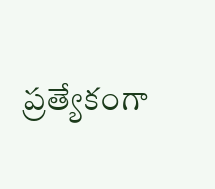ప్రత్యేకంగా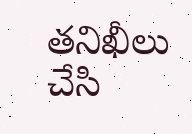తనిఖీలు చేసి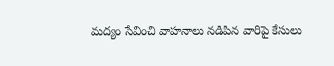మద్యం సేవించి వాహనాలు నడిపిన వారిపై కేసులు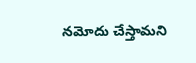నమోదు చేస్తామని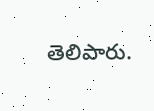తెలిపారు.